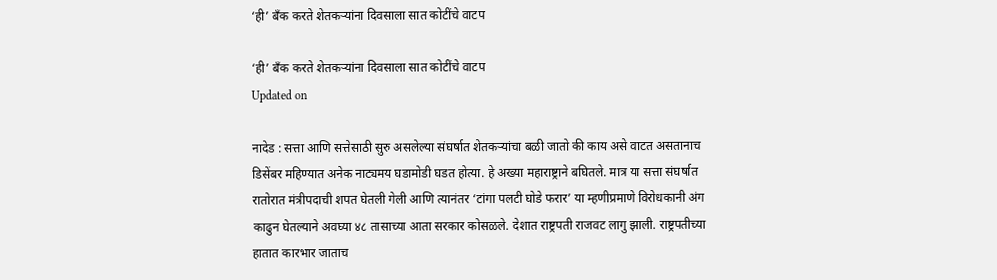‘ही’ बँक करते शेतकऱ्यांना दिवसाला सात कोटींचे वाटप

‘ही’ बँक करते शेतकऱ्यांना दिवसाला सात कोटींचे वाटप
Updated on

नादेड : सत्ता आणि सत्तेसाठी सुरु असलेल्या संघर्षात शेतकऱ्यांचा बळी जातो की काय असे वाटत असतानाच डिसेंबर महिण्यात अनेक नाट्यमय घडामोडी घडत होत्या. हे अख्या महाराष्ट्राने बघितले. मात्र या सत्ता संघर्षात रातोरात मंत्रीपदाची शपत घेतली गेली आणि त्यानंतर ‘टांगा पलटी घोडे फरार’ या म्हणीप्रमाणे विरोधकानी अंग काढुन घेतल्याने अवघ्या ४८ तासाच्या आता सरकार कोसळले. देशात राष्ट्रपती राजवट लागु झाली. राष्ट्रपतीच्या हातात कारभार जाताच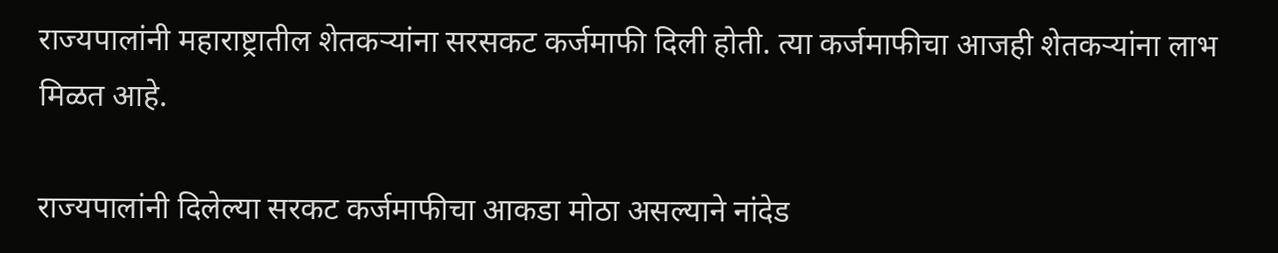राज्यपालांनी महाराष्ट्रातील शेतकऱ्यांना सरसकट कर्जमाफी दिली होती. त्या कर्जमाफीचा आजही शेतकऱ्यांना लाभ मिळत आहे.

राज्यपालांनी दिलेल्या सरकट कर्जमाफीचा आकडा मोठा असल्याने नांदेड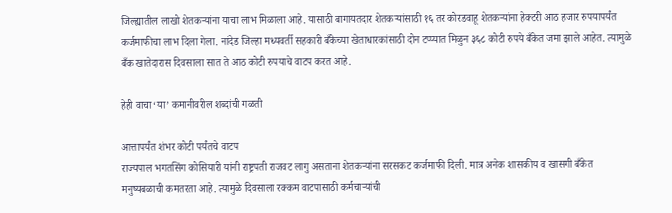जिल्ह्यातील लाखो शेतकऱ्यांना याचा लाभ मिळाला आहे. यासाठी बागायतदार शेतकऱ्यांसाठी १६ तर कोरडवाहू शेतकऱ्यांना हेक्टरी आठ हजार रुपयापर्यंत कर्जमाफीचा लाभ दिला गेला. नांदेड जिल्हा मध्यवर्ती सहकारी बँकेच्या खेताधारकांसाठी दोन टप्प्यात मिळुन ३६८ कोटी रुपये बँकेत जमा झाले आहेत. त्यामुळे बँक खातेदारास दिवसाला सात ते आठ कोटी रुपयाचे वाटप करत आहे.

हेही वाचा‘या’ कमानीवरील शब्दांची गळती

आत्तापर्यंत शंभर कोटी पर्यंतचे वाटप
राज्यपाल भगतसिंग कोसियारी यांनी राष्ट्रपती राजवट लागु असताना शेतकऱ्यांना सरसकट कर्जमाफी दिली. मात्र अनेक शासकीय व खासगी बँकेत मनुष्यबळाची कमतरता आहे. त्यामुळे दिवसाला रक्कम वाटपासाठी कर्मचाऱ्यांची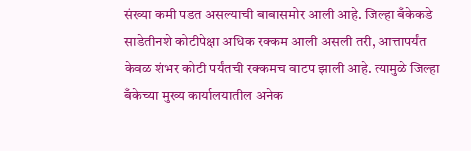संख्या कमी पडत असल्याची बाबासमोर आली आहे. जिल्हा बँकेकडे साडेतीनशे कोटीपेक्षा अधिक रक्कम आली असली तरी, आत्तापर्यंत केवळ शंभर कोटी पर्यंतची रक्कमच वाटप झाली आहे. त्यामुळे जिल्हा बँकेच्या मुख्य कार्यालयातील अनेक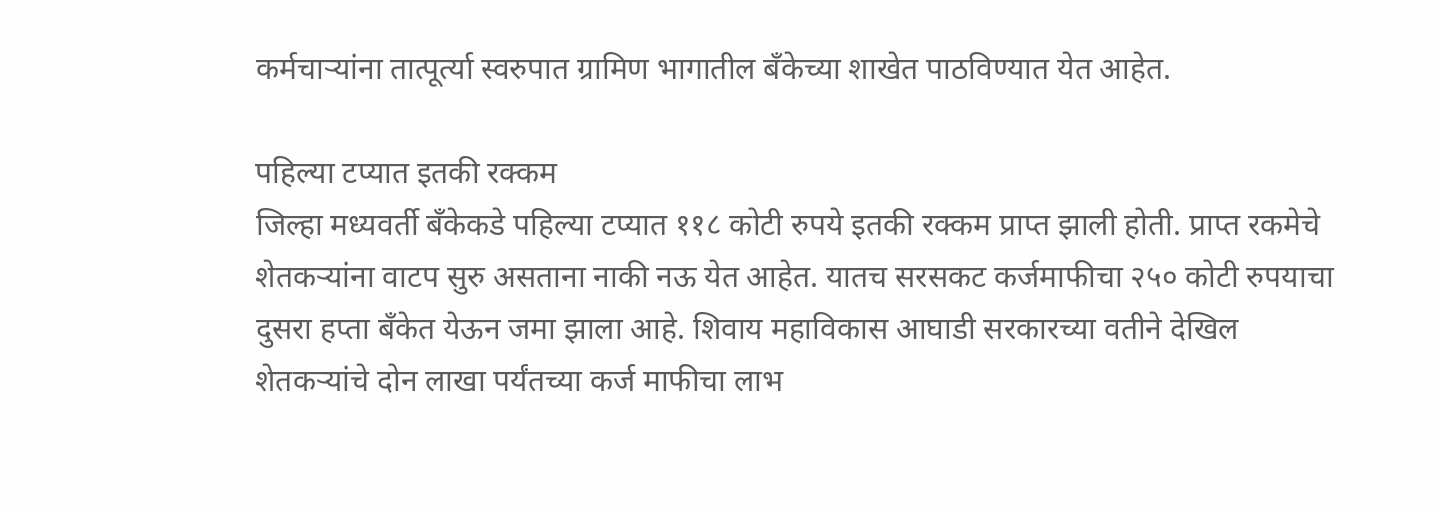कर्मचाऱ्यांना तात्पूर्त्या स्वरुपात ग्रामिण भागातील बँकेच्या शाखेत पाठविण्यात येत आहेत.

पहिल्या टप्यात इतकी रक्कम
जिल्हा मध्यवर्ती बँकेकडे पहिल्या टप्यात ११८ कोटी रुपये इतकी रक्कम प्राप्त झाली होती. प्राप्त रकमेचे शेतकऱ्यांना वाटप सुरु असताना नाकी नऊ येत आहेत. यातच सरसकट कर्जमाफीचा २५० कोटी रुपयाचा दुसरा हप्ता बँकेत येऊन जमा झाला आहे. शिवाय महाविकास आघाडी सरकारच्या वतीने देखिल शेतकऱ्यांचे दोन लाखा पर्यंतच्या कर्ज माफीचा लाभ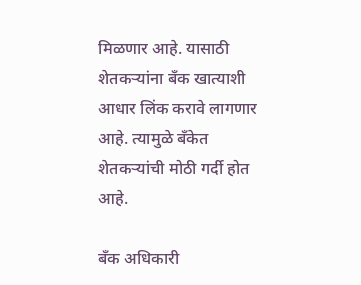मिळणार आहे. यासाठी शेतकऱ्यांना बँक खात्याशी आधार लिंक करावे लागणार आहे. त्यामुळे बँकेत शेतकऱ्यांची मोठी गर्दी होत आहे.

बँक अधिकारी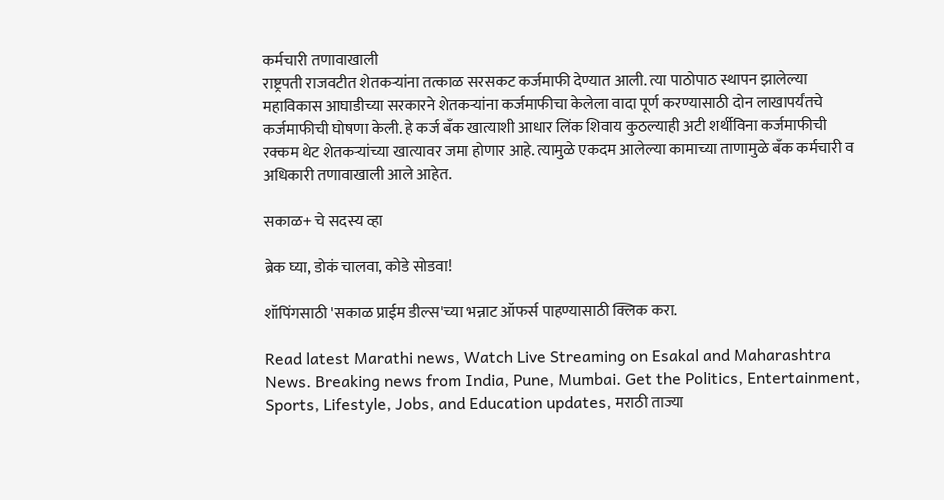कर्मचारी तणावाखाली
राष्ट्रपती राजवटीत शेतकऱ्यांना तत्काळ सरसकट कर्जमाफी देण्यात आली. त्या पाठोपाठ स्थापन झालेल्या महाविकास आघाडीच्या सरकारने शेतकऱ्यांना कर्जमाफीचा केलेला वादा पूर्ण करण्यासाठी दोन लाखापर्यंतचे कर्जमाफीची घोषणा केली. हे कर्ज बँक खात्याशी आधार लिंक शिवाय कुठल्याही अटी शर्थीविना कर्जमाफीची रक्कम थेट शेतकऱ्यांच्या खात्यावर जमा होणार आहे. त्यामुळे एकदम आलेल्या कामाच्या ताणामुळे बँक कर्मचारी व अधिकारी तणावाखाली आले आहेत.

सकाळ+ चे सदस्य व्हा

ब्रेक घ्या, डोकं चालवा, कोडे सोडवा!

शॉपिंगसाठी 'सकाळ प्राईम डील्स'च्या भन्नाट ऑफर्स पाहण्यासाठी क्लिक करा.

Read latest Marathi news, Watch Live Streaming on Esakal and Maharashtra News. Breaking news from India, Pune, Mumbai. Get the Politics, Entertainment, Sports, Lifestyle, Jobs, and Education updates, मराठी ताज्या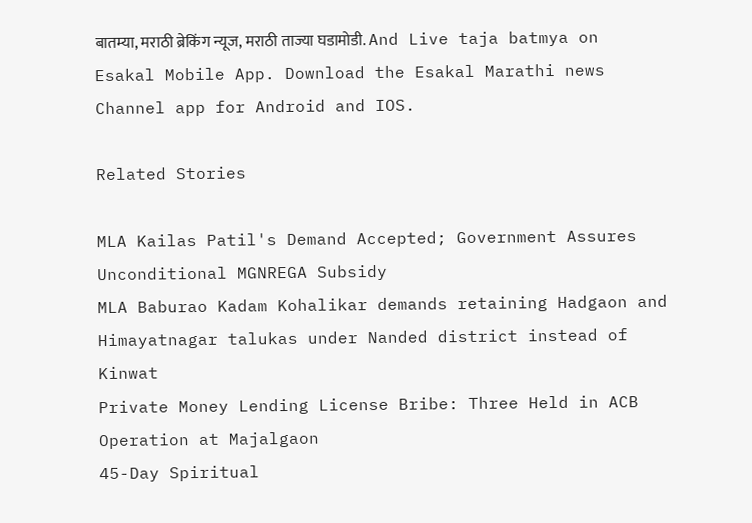बातम्या, मराठी ब्रेकिंग न्यूज, मराठी ताज्या घडामोडी. And Live taja batmya on Esakal Mobile App. Download the Esakal Marathi news Channel app for Android and IOS.

Related Stories

MLA Kailas Patil's Demand Accepted; Government Assures Unconditional MGNREGA Subsidy
MLA Baburao Kadam Kohalikar demands retaining Hadgaon and Himayatnagar talukas under Nanded district instead of Kinwat
Private Money Lending License Bribe: Three Held in ACB Operation at Majalgaon
45-Day Spiritual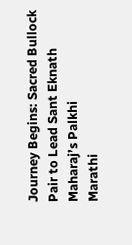Journey Begins: Sacred Bullock Pair to Lead Sant Eknath Maharaj’s Palkhi
Marathi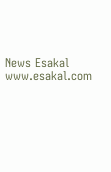News Esakal
www.esakal.com